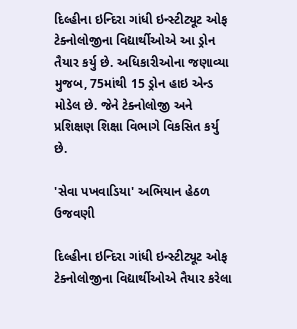દિલ્હીના ઇન્દિરા ગાંધી ઇન્સ્ટીટ્યૂટ ઓફ ટેક્નોલોજીના વિદ્યાર્થીઓએ આ ડ્રોન તૈયાર કર્યુ છે. અધિકારીઓના જણાવ્યા મુજબ, 75માંથી 15 ડ્રોન હાઇ એન્ડ મોડેલ છે. જેને ટેક્નોલોજી અને પ્રશિક્ષણ શિક્ષા વિભાગે વિકસિત કર્યુ છે.

'સેવા પખવાડિયા' અભિયાન હેઠળ ઉજવણી

દિલ્હીના ઇન્દિરા ગાંધી ઇન્સ્ટીટ્યૂટ ઓફ ટેક્નોલોજીના વિદ્યાર્થીઓએ તૈયાર કરેલા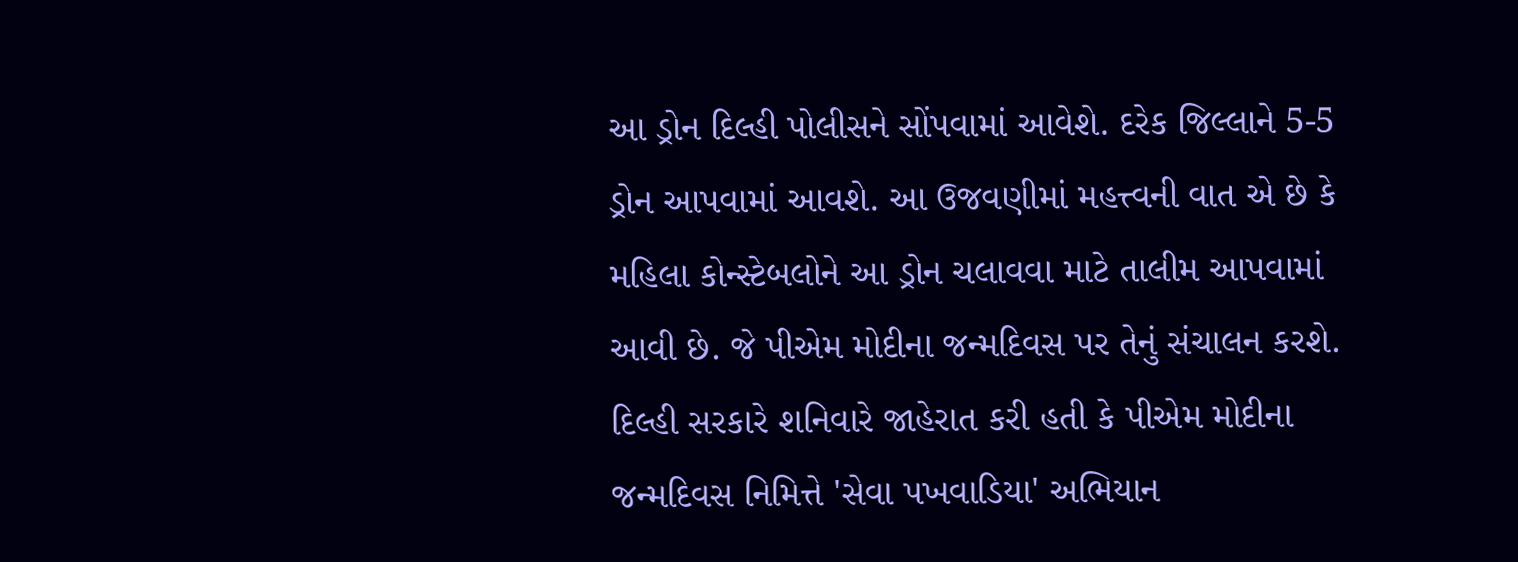આ ડ્રોન દિલ્હી પોલીસને સોંપવામાં આવેશે. દરેક જિલ્લાને 5-5 ડ્રોન આપવામાં આવશે. આ ઉજવણીમાં મહત્ત્વની વાત એ છે કે મહિલા કોન્સ્ટેબલોને આ ડ્રોન ચલાવવા માટે તાલીમ આપવામાં આવી છે. જે પીએમ મોદીના જન્મદિવસ પર તેનું સંચાલન કરશે. દિલ્હી સરકારે શનિવારે જાહેરાત કરી હતી કે પીએમ મોદીના જન્મદિવસ નિમિત્તે 'સેવા પખવાડિયા' અભિયાન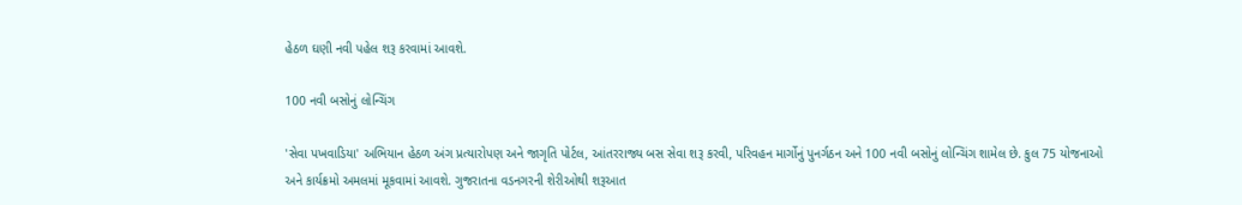હેઠળ ઘણી નવી પહેલ શરૂ કરવામાં આવશે.

100 નવી બસોનું લોન્ચિંગ

'સેવા પખવાડિયા' અભિયાન હેઠળ અંગ પ્રત્યારોપણ અને જાગૃતિ પોર્ટલ, આંતરરાજ્ય બસ સેવા શરૂ કરવી, પરિવહન માર્ગોનું પુનર્ગઠન અને 100 નવી બસોનું લોન્ચિંગ શામેલ છે. કુલ 75 યોજનાઓ અને કાર્યક્રમો અમલમાં મૂકવામાં આવશે. ગુજરાતના વડનગરની શેરીઓથી શરૂઆત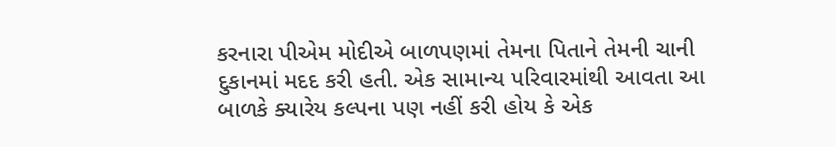કરનારા પીએમ મોદીએ બાળપણમાં તેમના પિતાને તેમની ચાની દુકાનમાં મદદ કરી હતી. એક સામાન્ય પરિવારમાંથી આવતા આ બાળકે ક્યારેય કલ્પના પણ નહીં કરી હોય કે એક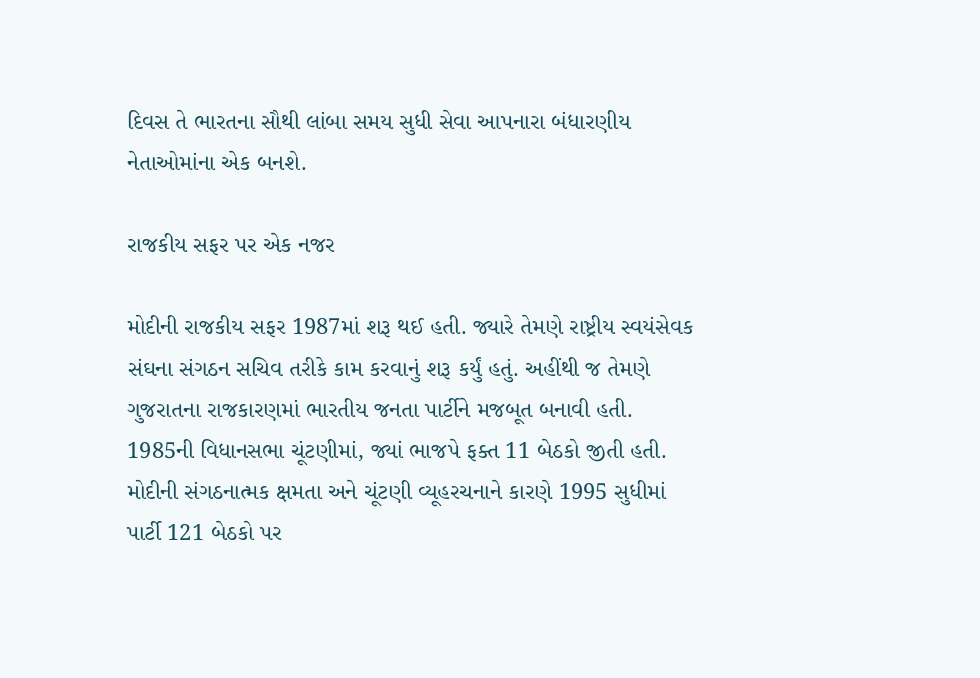દિવસ તે ભારતના સૌથી લાંબા સમય સુધી સેવા આપનારા બંધારણીય નેતાઓમાંના એક બનશે.

રાજકીય સફર પર એક નજર

મોદીની રાજકીય સફર 1987માં શરૂ થઈ હતી. જ્યારે તેમણે રાષ્ટ્રીય સ્વયંસેવક સંઘના સંગઠન સચિવ તરીકે કામ કરવાનું શરૂ કર્યું હતું. અહીંથી જ તેમણે ગુજરાતના રાજકારણમાં ભારતીય જનતા પાર્ટીને મજબૂત બનાવી હતી. 1985ની વિધાનસભા ચૂંટણીમાં, જ્યાં ભાજપે ફક્ત 11 બેઠકો જીતી હતી. મોદીની સંગઠનાત્મક ક્ષમતા અને ચૂંટણી વ્યૂહરચનાને કારણે 1995 સુધીમાં પાર્ટી 121 બેઠકો પર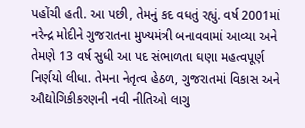પહોંચી હતી. આ પછી, તેમનું કદ વધતું રહ્યું. વર્ષ 2001માં નરેન્દ્ર મોદીને ગુજરાતના મુખ્યમંત્રી બનાવવામાં આવ્યા અને તેમણે 13 વર્ષ સુધી આ પદ સંભાળતા ઘણા મહત્વપૂર્ણ નિર્ણયો લીધા. તેમના નેતૃત્વ હેઠળ, ગુજરાતમાં વિકાસ અને ઔદ્યોગિકીકરણની નવી નીતિઓ લાગુ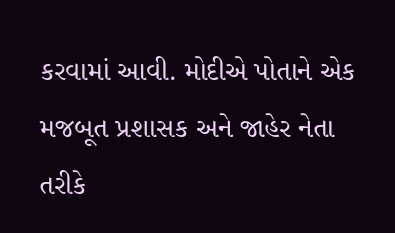કરવામાં આવી. મોદીએ પોતાને એક મજબૂત પ્રશાસક અને જાહેર નેતા તરીકે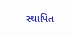સ્થાપિત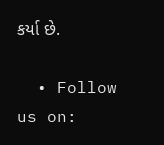કર્યા છે.

  • Follow us on: